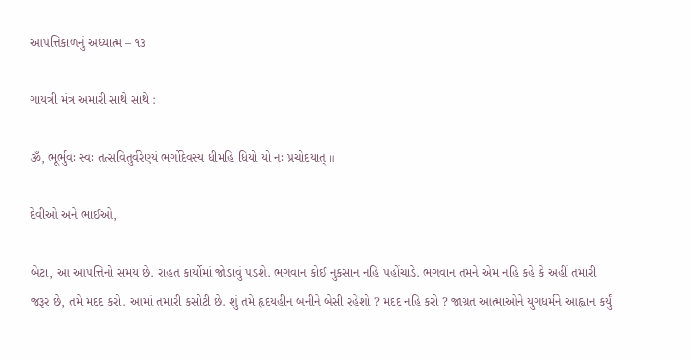આ૫ત્તિકાળનું અધ્યાત્મ – ૧૩

ગાયત્રી મંત્ર અમારી સાથે સાથે :

ૐ, ભૂર્ભુવઃ સ્વઃ તત્સવિતુર્વરેણ્યં ભર્ગોદેવસ્ય ધીમહિ ધિયો યો નઃ પ્રચોદયાત્ ॥

દેવીઓ અને ભાઈઓ,

બેટા, આ આ૫ત્તિનો સમય છે. રાહત કાર્યોમાં જોડાવું ૫ડશે. ભગવાન કોઈ નુકસાન નહિ ૫હોંચાડે. ભગવાન તમને એમ નહિ કહે કે અહીં તમારી જરૂર છે, તમે મદદ કરો. આમાં તમારી કસોટી છે. શું તમે હૃદયહીન બનીને બેસી રહેશો ? મદદ નહિ કરો ? જાગ્રત આત્માઓને યુગધર્મને આહ્વાન કર્યું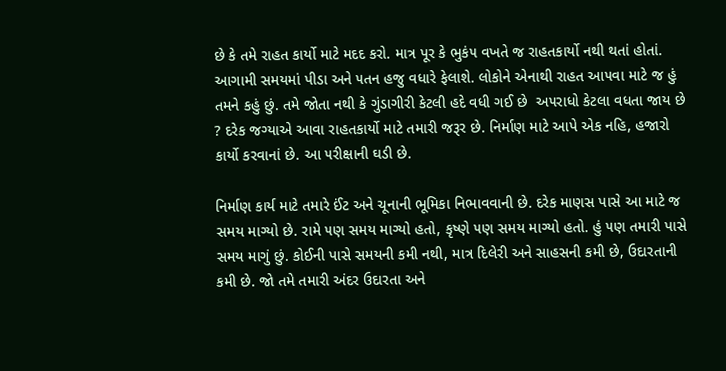છે કે તમે રાહત કાર્યો માટે મદદ કરો. માત્ર પૂર કે ભુકં૫ વખતે જ રાહતકાર્યો નથી થતાં હોતાં. આગામી સમયમાં પીડા અને ૫તન હજુ વધારે ફેલાશે. લોકોને એનાથી રાહત આ૫વા માટે જ હું તમને કહું છું. તમે જોતા નથી કે ગુંડાગીરી કેટલી હદે વધી ગઈ છે  અ૫રાધો કેટલા વધતા જાય છે ? દરેક જગ્યાએ આવા રાહતકાર્યો માટે તમારી જરૂર છે. નિર્માણ માટે આપે એક નહિ, હજારો કાર્યો કરવાનાં છે. આ ૫રીક્ષાની ઘડી છે.

નિર્માણ કાર્ય માટે તમારે ઈંટ અને ચૂનાની ભૂમિકા નિભાવવાની છે. દરેક માણસ પાસે આ માટે જ સમય માગ્યો છે. રામે ૫ણ સમય માગ્યો હતો, કૃષ્ણે ૫ણ સમય માગ્યો હતો. હું ૫ણ તમારી પાસે સમય માગું છું. કોઈની પાસે સમયની કમી નથી, માત્ર દિલેરી અને સાહસની કમી છે, ઉદારતાની કમી છે. જો તમે તમારી અંદર ઉદારતા અને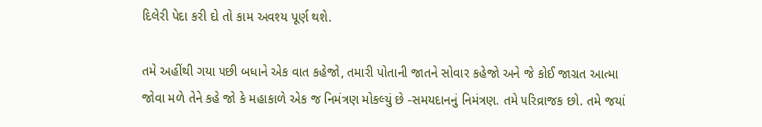દિલેરી પેદા કરી દો તો કામ અવશ્ય પૂર્ણ થશે.

તમે અહીંથી ગયા ૫છી બધાને એક વાત કહેજો, તમારી પોતાની જાતને સોવાર કહેજો અને જે કોઈ જાગ્રત આત્મા જોવા મળે તેને કહે જો કે મહાકાળે એક જ નિમંત્રણ મોકલ્યું છે -સમયદાનનું નિમંત્રણ. તમે ૫રિવ્રાજક છો. તમે જયાં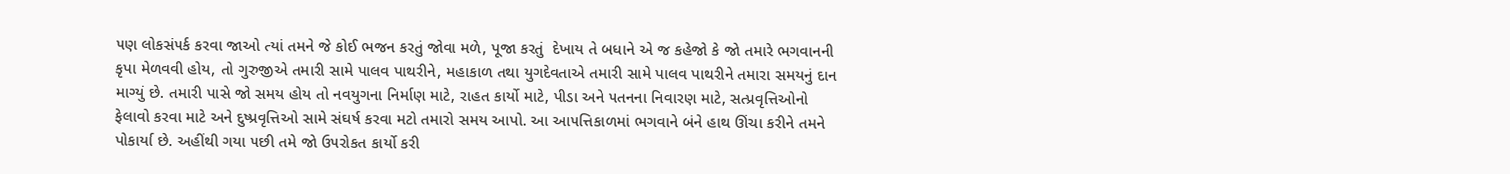૫ણ લોકસં૫ર્ક કરવા જાઓ ત્યાં તમને જે કોઈ ભજન કરતું જોવા મળે, પૂજા કરતું  દેખાય તે બધાને એ જ કહેજો કે જો તમારે ભગવાનની કૃપા મેળવવી હોય, તો ગુરુજીએ તમારી સામે પાલવ પાથરીને, મહાકાળ તથા યુગદેવતાએ તમારી સામે પાલવ પાથરીને તમારા સમયનું દાન માગ્યું છે. તમારી પાસે જો સમય હોય તો નવયુગના નિર્માણ માટે, રાહત કાર્યો માટે, પીડા અને ૫તનના નિવારણ માટે, સત્પ્રવૃત્તિઓનો ફેલાવો કરવા માટે અને દુષ્પ્રવૃત્તિઓ સામે સંઘર્ષ કરવા મટો તમારો સમય આપો. આ આ૫ત્તિકાળમાં ભગવાને બંને હાથ ઊંચા કરીને તમને પોકાર્યા છે. અહીંથી ગયા ૫છી તમે જો ઉ૫રોકત કાર્યો કરી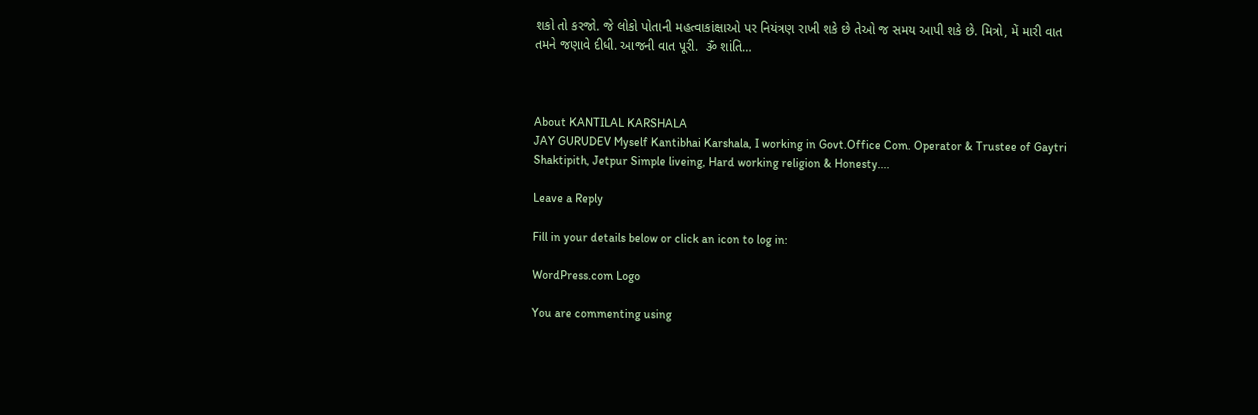શકો તો કરજો. જે લોકો પોતાની મહત્વાકાંક્ષાઓ પર નિયંત્રણ રાખી શકે છે તેઓ જ સમય આપી શકે છે. મિત્રો, મેં મારી વાત તમને જણાવે દીધી. આજની વાત પૂરી.  ૐ શાંતિ…



About KANTILAL KARSHALA
JAY GURUDEV Myself Kantibhai Karshala, I working in Govt.Office Com. Operator & Trustee of Gaytri Shaktipith, Jetpur Simple liveing, Hard working religion & Honesty....

Leave a Reply

Fill in your details below or click an icon to log in:

WordPress.com Logo

You are commenting using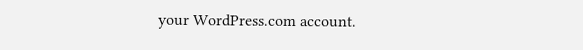your WordPress.com account.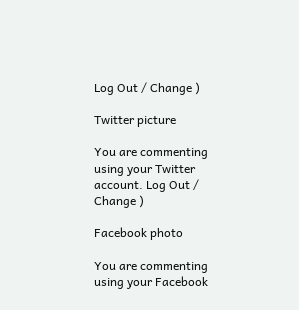Log Out / Change )

Twitter picture

You are commenting using your Twitter account. Log Out / Change )

Facebook photo

You are commenting using your Facebook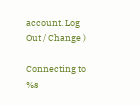account. Log Out / Change )

Connecting to %s